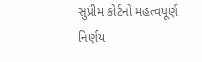સુપ્રીમ કોર્ટનો મહત્વપૂર્ણ નિર્ણય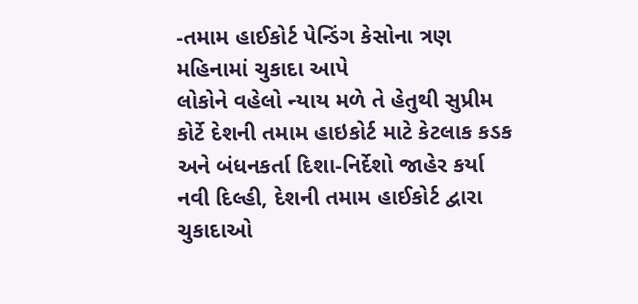-તમામ હાઈકોર્ટ પેન્ડિંગ કેસોના ત્રણ મહિનામાં ચુકાદા આપે
લોકોને વહેલો ન્યાય મળે તે હેતુથી સુપ્રીમ કોર્ટે દેશની તમામ હાઇકોર્ટ માટે કેટલાક કડક અને બંધનકર્તા દિશા-નિર્દેશો જાહેર કર્યા
નવી દિલ્હી, દેશની તમામ હાઈકોર્ટ દ્વારા ચુકાદાઓ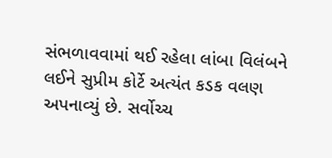સંભળાવવામાં થઈ રહેલા લાંબા વિલંબને લઈને સુપ્રીમ કોર્ટે અત્યંત કડક વલણ અપનાવ્યું છે. સર્વોચ્ચ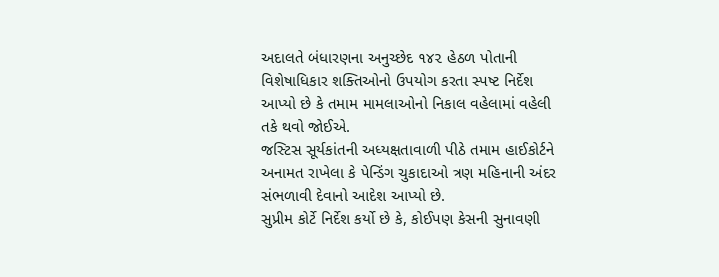અદાલતે બંધારણના અનુચ્છેદ ૧૪૨ હેઠળ પોતાની વિશેષાધિકાર શક્તિઓનો ઉપયોગ કરતા સ્પષ્ટ નિર્દેશ આપ્યો છે કે તમામ મામલાઓનો નિકાલ વહેલામાં વહેલી તકે થવો જોઈએ.
જસ્ટિસ સૂર્યકાંતની અધ્યક્ષતાવાળી પીઠે તમામ હાઈકોર્ટને અનામત રાખેલા કે પેન્ડિંગ ચુકાદાઓ ત્રણ મહિનાની અંદર સંભળાવી દેવાનો આદેશ આપ્યો છે.
સુપ્રીમ કોર્ટે નિર્દેશ કર્યો છે કે, કોઈપણ કેસની સુનાવણી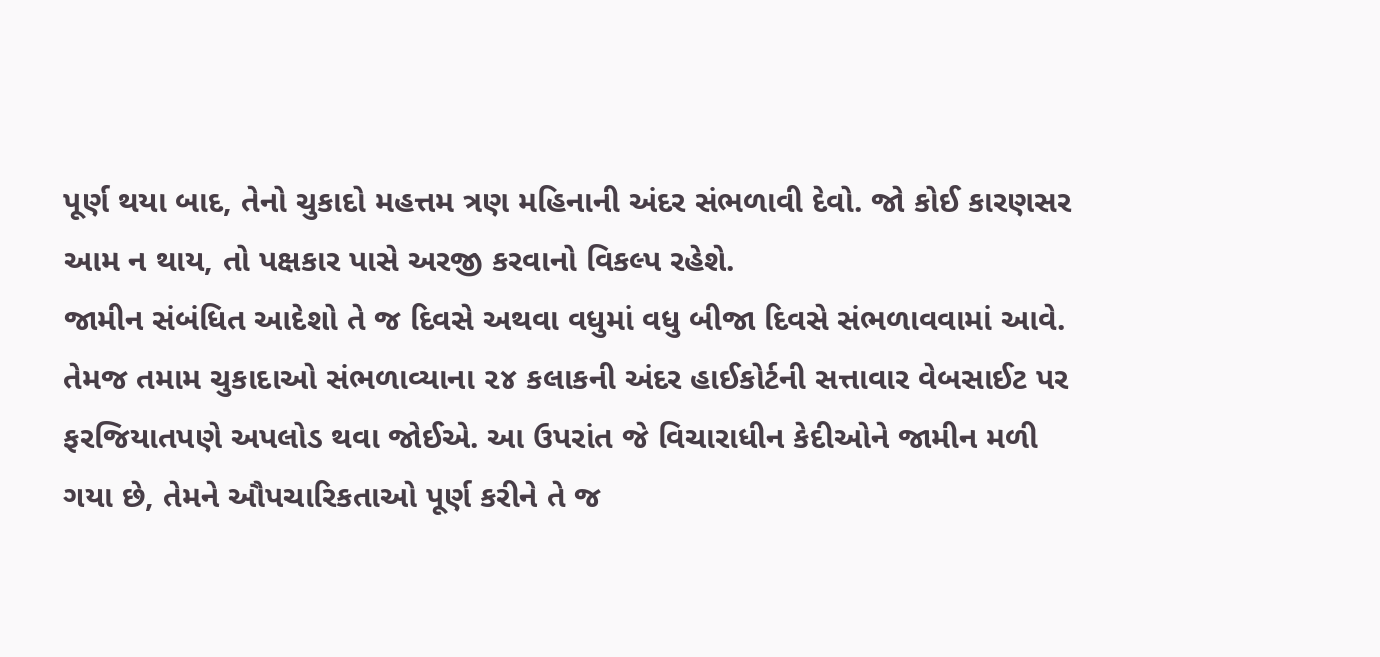પૂર્ણ થયા બાદ, તેનો ચુકાદો મહત્તમ ત્રણ મહિનાની અંદર સંભળાવી દેવો. જો કોઈ કારણસર આમ ન થાય, તો પક્ષકાર પાસે અરજી કરવાનો વિકલ્પ રહેશે.
જામીન સંબંધિત આદેશો તે જ દિવસે અથવા વધુમાં વધુ બીજા દિવસે સંભળાવવામાં આવે. તેમજ તમામ ચુકાદાઓ સંભળાવ્યાના ૨૪ કલાકની અંદર હાઈકોર્ટની સત્તાવાર વેબસાઈટ પર ફરજિયાતપણે અપલોડ થવા જોઈએ. આ ઉપરાંત જે વિચારાધીન કેદીઓને જામીન મળી ગયા છે, તેમને ઔપચારિકતાઓ પૂર્ણ કરીને તે જ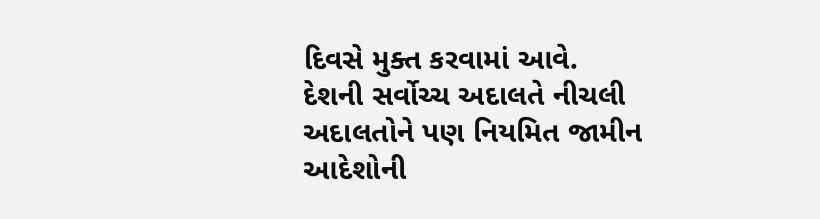દિવસે મુક્ત કરવામાં આવે.
દેશની સર્વોચ્ચ અદાલતે નીચલી અદાલતોને પણ નિયમિત જામીન આદેશોની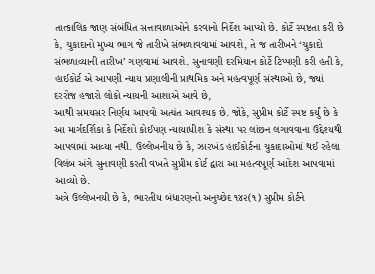તાત્કાલિક જાણ સંબંધિત સત્તાવાળાઓને કરવાનો નિર્દેશ આપ્યો છે. કોર્ટે સ્પષ્ટતા કરી છે કે, ચુકાદાનો મુખ્ય ભાગ જે તારીખે સંભળાવવામાં આવશે, તે જ તારીખને ‘ચુકાદો સંભળાવ્યાની તારીખ’ ગણવામાં આવશે. સુનાવણી દરમિયાન કોર્ટે ટિપ્પણી કરી હતી કે, હાઈકોર્ટ એ આપણી ન્યાય પ્રણાલીની પ્રાથમિક અને મહત્વપૂર્ણ સંસ્થાઓ છે, જ્યાં દરરોજ હજારો લોકો ન્યાયની આશાએ આવે છે,
આથી સમયસર નિર્ણય આપવો અત્યંત આવશ્યક છે. જોકે, સુપ્રીમ કોર્ટે સ્પષ્ટ કર્યું છે કે આ માર્ગદર્શિકા કે નિર્દેશો કોઈપણ ન્યાયાધીશ કે સંસ્થા પર લાંછન લગાવવાના ઉદ્દેશ્યથી આપવામાં આવ્યા નથી. ઉલ્લેખનીય છે કે, ઝારખંડ હાઈકોર્ટના ચુકાદાઓમાં થઈ રહેલા વિલંબ અંગે સુનાવણી કરતી વખતે સુપ્રીમ કોર્ટ દ્વારા આ મહત્વપૂર્ણ આદેશ આપવામાં આવ્યો છે.
અત્રે ઉલ્લેખનયી છે કે, ભારતીય બંધારણનો અનુચ્છેદ ૧૪૨(૧) સુપ્રીમ કોર્ટને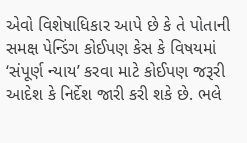એવો વિશેષાધિકાર આપે છે કે તે પોતાની સમક્ષ પેન્ડિંગ કોઈપણ કેસ કે વિષયમાં ‘સંપૂર્ણ ન્યાય’ કરવા માટે કોઈપણ જરૂરી આદેશ કે નિર્દેશ જારી કરી શકે છે. ભલે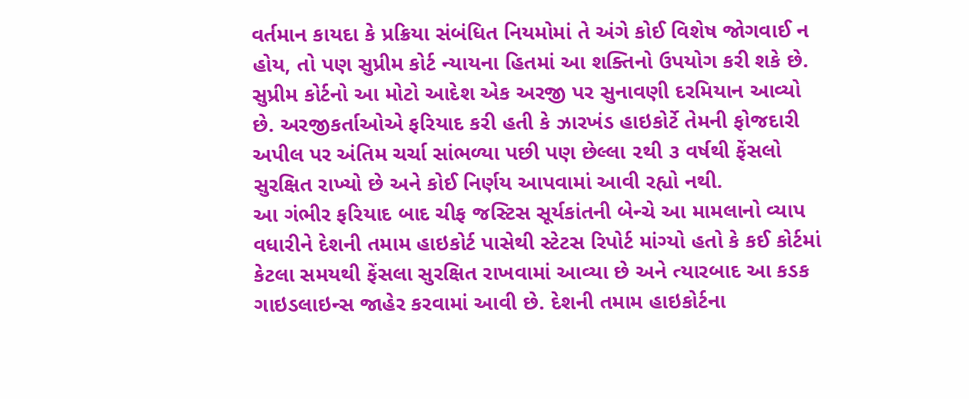વર્તમાન કાયદા કે પ્રક્રિયા સંબંધિત નિયમોમાં તે અંગે કોઈ વિશેષ જોગવાઈ ન હોય, તો પણ સુપ્રીમ કોર્ટ ન્યાયના હિતમાં આ શક્તિનો ઉપયોગ કરી શકે છે.
સુપ્રીમ કોર્ટનો આ મોટો આદેશ એક અરજી પર સુનાવણી દરમિયાન આવ્યો છે. અરજીકર્તાઓએ ફરિયાદ કરી હતી કે ઝારખંડ હાઇકોર્ટે તેમની ફોજદારી અપીલ પર અંતિમ ચર્ચા સાંભળ્યા પછી પણ છેલ્લા ૨થી ૩ વર્ષથી ફેંસલો સુરક્ષિત રાખ્યો છે અને કોઈ નિર્ણય આપવામાં આવી રહ્યો નથી.
આ ગંભીર ફરિયાદ બાદ ચીફ જસ્ટિસ સૂર્યકાંતની બેન્ચે આ મામલાનો વ્યાપ વધારીને દેશની તમામ હાઇકોર્ટ પાસેથી સ્ટેટસ રિપોર્ટ માંગ્યો હતો કે કઈ કોર્ટમાં કેટલા સમયથી ફેંસલા સુરક્ષિત રાખવામાં આવ્યા છે અને ત્યારબાદ આ કડક ગાઇડલાઇન્સ જાહેર કરવામાં આવી છે. દેશની તમામ હાઇકોર્ટના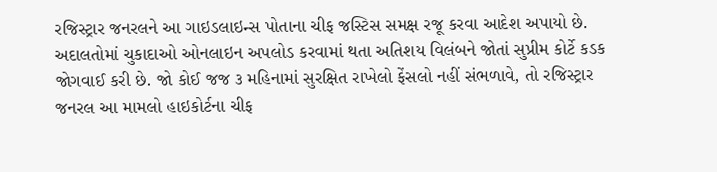રજિસ્ટ્રાર જનરલને આ ગાઇડલાઇન્સ પોતાના ચીફ જસ્ટિસ સમક્ષ રજૂ કરવા આદેશ અપાયો છે.
અદાલતોમાં ચુકાદાઓ ઓનલાઇન અપલોડ કરવામાં થતા અતિશય વિલંબને જોતાં સુપ્રીમ કોર્ટે કડક જોગવાઈ કરી છે. જો કોઈ જજ ૩ મહિનામાં સુરક્ષિત રાખેલો ફેંસલો નહીં સંભળાવે, તો રજિસ્ટ્રાર જનરલ આ મામલો હાઇકોર્ટના ચીફ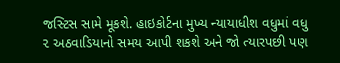જસ્ટિસ સામે મૂકશે. હાઇકોર્ટના મુખ્ય ન્યાયાધીશ વધુમાં વધુ ૨ અઠવાડિયાનો સમય આપી શકશે અને જો ત્યારપછી પણ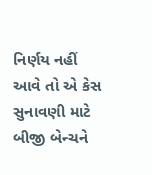નિર્ણય નહીં આવે તો એ કેસ સુનાવણી માટે બીજી બેન્ચને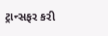ટ્રાન્સફર કરી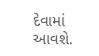દેવામાં આવશે.